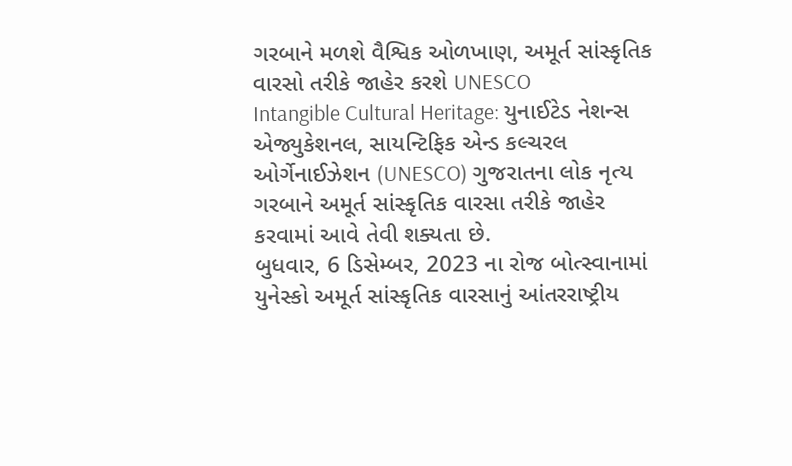ગરબાને મળશે વૈશ્વિક ઓળખાણ, અમૂર્ત સાંસ્કૃતિક વારસો તરીકે જાહેર કરશે UNESCO
Intangible Cultural Heritage: યુનાઈટેડ નેશન્સ એજ્યુકેશનલ, સાયન્ટિફિક એન્ડ કલ્ચરલ ઓર્ગેનાઈઝેશન (UNESCO) ગુજરાતના લોક નૃત્ય ગરબાને અમૂર્ત સાંસ્કૃતિક વારસા તરીકે જાહેર કરવામાં આવે તેવી શક્યતા છે.
બુધવાર, 6 ડિસેમ્બર, 2023 ના રોજ બોત્સ્વાનામાં યુનેસ્કો અમૂર્ત સાંસ્કૃતિક વારસાનું આંતરરાષ્ટ્રીય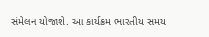સંમેલન યોજાશે. આ કાર્યક્રમ ભારતીય સમય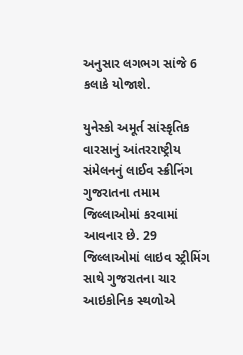અનુસાર લગભગ સાંજે 6 કલાકે યોજાશે.

યુનેસ્કો અમૂર્ત સાંસ્કૃતિક વારસાનું આંતરરાષ્ટ્રીય સંમેલનનું લાઈવ સ્ક્રીનિંગ ગુજરાતના તમામ જિલ્લાઓમાં કરવામાં આવનાર છે. 29 જિલ્લાઓમાં લાઇવ સ્ટ્રીમિંગ સાથે ગુજરાતના ચાર આઇકોનિક સ્થળોએ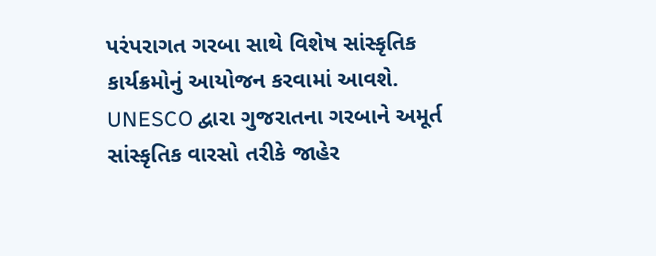પરંપરાગત ગરબા સાથે વિશેષ સાંસ્કૃતિક કાર્યક્રમોનું આયોજન કરવામાં આવશે.
UNESCO દ્વારા ગુજરાતના ગરબાને અમૂર્ત સાંસ્કૃતિક વારસો તરીકે જાહેર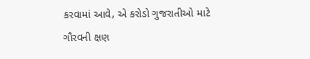કરવામાં આવે, એ કરોડો ગુજરાતીઓ માટે ગૌરવની ક્ષણ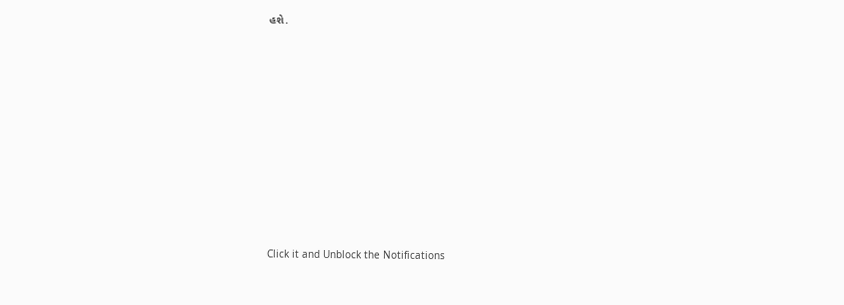હશે.












Click it and Unblock the Notifications